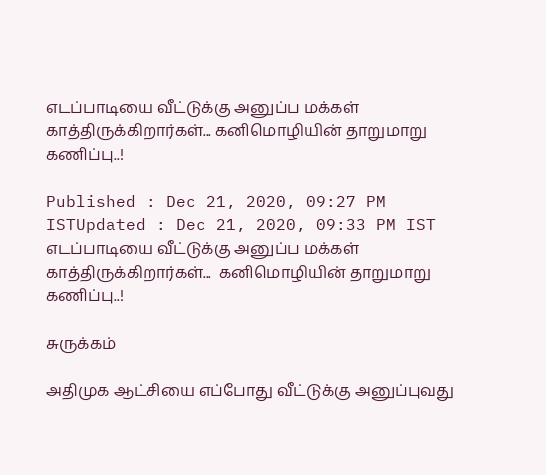எடப்பாடியை வீட்டுக்கு அனுப்ப மக்கள் காத்திருக்கிறார்கள்... கனிமொழியின் தாறுமாறு கணிப்பு..!

Published : Dec 21, 2020, 09:27 PM ISTUpdated : Dec 21, 2020, 09:33 PM IST
எடப்பாடியை வீட்டுக்கு அனுப்ப மக்கள் காத்திருக்கிறார்கள்...  கனிமொழியின் தாறுமாறு கணிப்பு..!

சுருக்கம்

அதிமுக ஆட்சியை எப்போது வீட்டுக்கு அனுப்புவது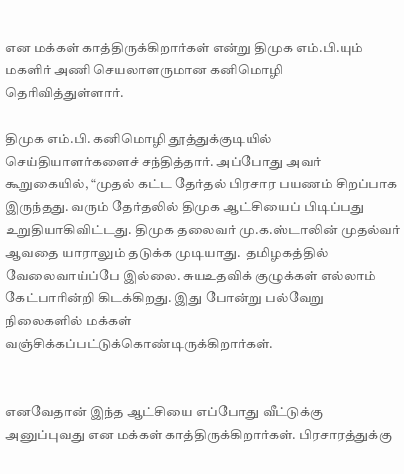என மக்கள் காத்திருக்கிறார்கள் என்று திமுக எம்.பி.யும் மகளிர் அணி செயலாளருமான கனிமொழி தெரிவித்துள்ளார்.

திமுக எம்.பி. கனிமொழி தூத்துக்குடியில் செய்தியாளர்களைச் சந்தித்தார். அப்போது அவர் கூறுகையில், “முதல் கட்ட தேர்தல் பிரசார பயணம் சிறப்பாக இருந்தது. வரும் தேர்தலில் திமுக ஆட்சியைப் பிடிப்பது உறுதியாகிவிட்டது. திமுக தலைவர் மு.க.ஸ்டாலின் முதல்வர் ஆவதை யாராலும் தடுக்க முடியாது.  தமிழகத்தில் வேலைவாய்ப்பே இல்லை. சுயஉதவிக் குழுக்கள் எல்லாம் கேட்பாரின்றி கிடக்கிறது. இது போன்று பல்வேறு நிலைகளில் மக்கள் வஞ்சிக்கப்பட்டுக்கொண்டிருக்கிறார்கள்.


எனவேதான் இந்த ஆட்சியை எப்போது வீட்டுக்கு அனுப்புவது என மக்கள் காத்திருக்கிறார்கள். பிரசாரத்துக்கு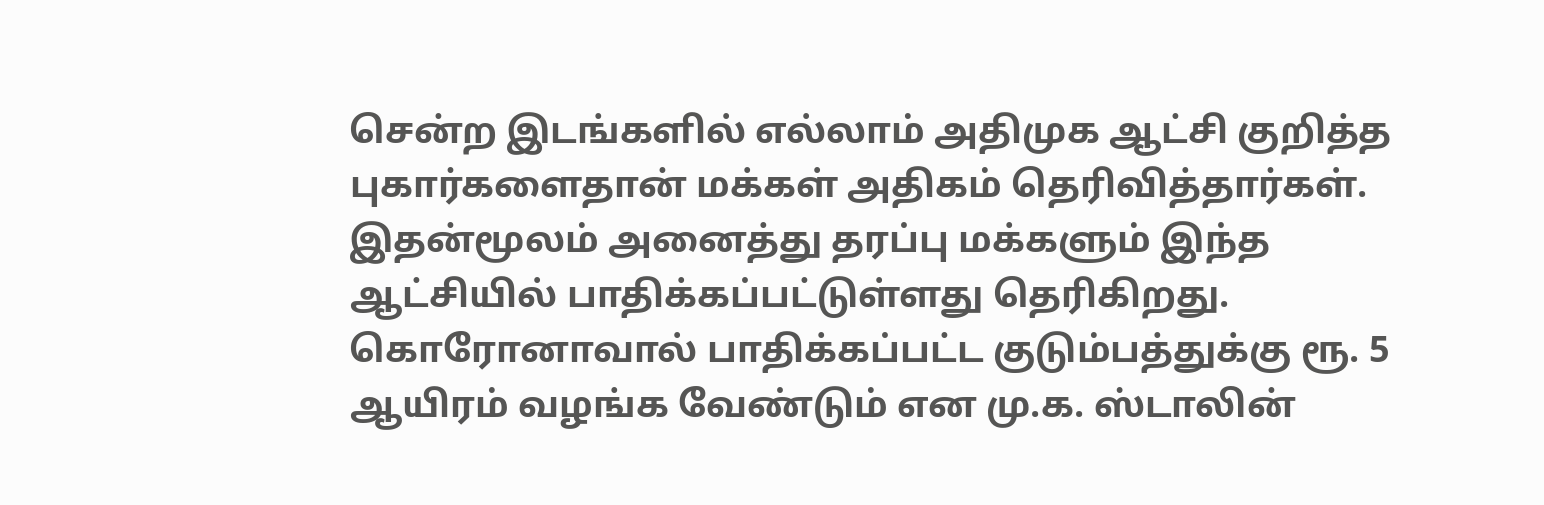சென்ற இடங்களில் எல்லாம் அதிமுக ஆட்சி குறித்த புகார்களைதான் மக்கள் அதிகம் தெரிவித்தார்கள். இதன்மூலம் அனைத்து தரப்பு மக்களும் இந்த ஆட்சியில் பாதிக்கப்பட்டுள்ளது தெரிகிறது. கொரோனாவால் பாதிக்கப்பட்ட குடும்பத்துக்கு ரூ. 5 ஆயிரம் வழங்க வேண்டும் என மு.க. ஸ்டாலின்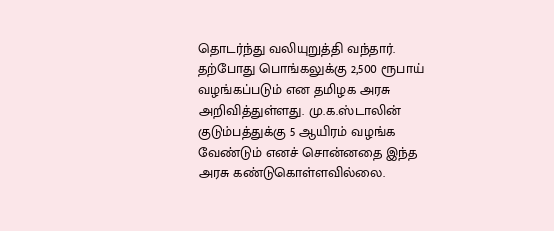தொடர்ந்து வலியுறுத்தி வந்தார்.
தற்போது பொங்கலுக்கு 2,500 ரூபாய் வழங்கப்படும் என தமிழக அரசு அறிவித்துள்ளது. மு.க.ஸ்டாலின் குடும்பத்துக்கு 5 ஆயிரம் வழங்க வேண்டும் எனச் சொன்னதை இந்த அரசு கண்டுகொள்ளவில்லை.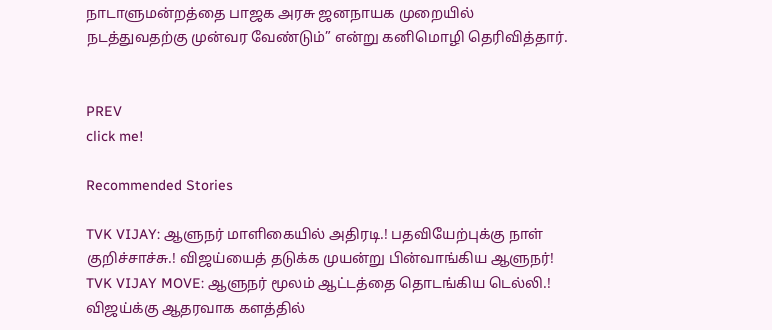நாடாளுமன்றத்தை பாஜக அரசு ஜனநாயக முறையில் நடத்துவதற்கு முன்வர வேண்டும்” என்று கனிமொழி தெரிவித்தார்.


PREV
click me!

Recommended Stories

TVK VIJAY: ஆளுநர் மாளிகையில் அதிரடி.! பதவியேற்புக்கு நாள் குறிச்சாச்சு.! விஜய்யைத் தடுக்க முயன்று பின்வாங்கிய ஆளுநர்!
TVK VIJAY MOVE: ஆளுநர் மூலம் ஆட்டத்தை தொடங்கிய டெல்லி.! விஜய்க்கு ஆதரவாக களத்தில்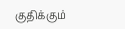குதிக்கும்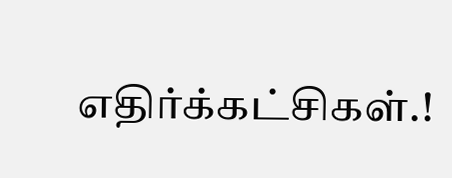எதிர்க்கட்சிகள்.!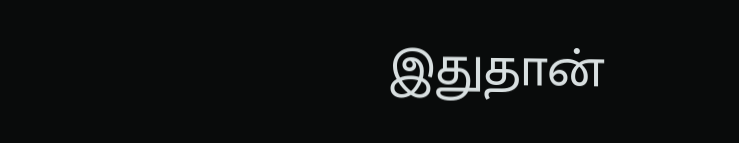இதுதான்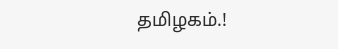தமிழகம்.!